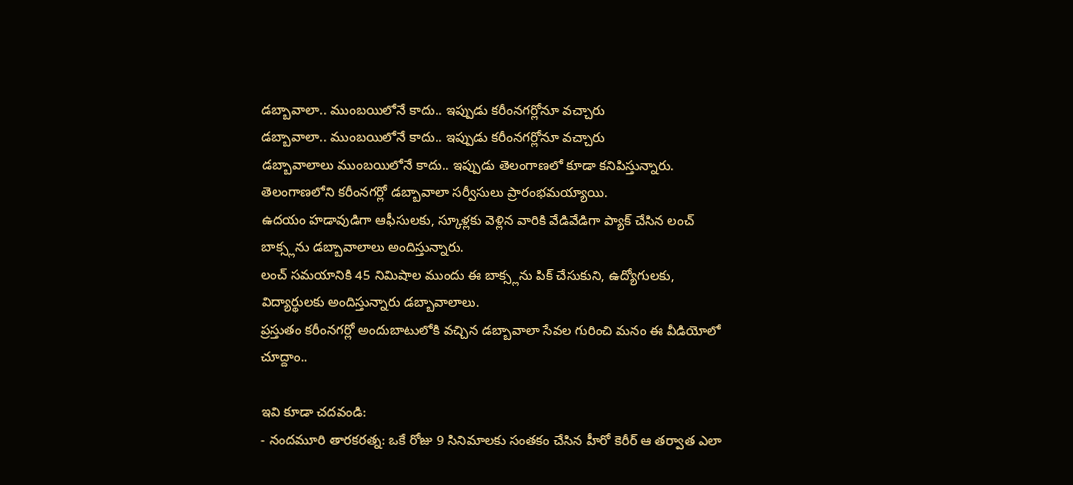డబ్బావాలా.. ముంబయిలోనే కాదు.. ఇప్పుడు కరీంనగర్లోనూ వచ్చారు
డబ్బావాలా.. ముంబయిలోనే కాదు.. ఇప్పుడు కరీంనగర్లోనూ వచ్చారు
డబ్బావాలాలు ముంబయిలోనే కాదు.. ఇప్పుడు తెలంగాణలో కూడా కనిపిస్తున్నారు.
తెలంగాణలోని కరీంనగర్లో డబ్బావాలా సర్వీసులు ప్రారంభమయ్యాయి.
ఉదయం హడావుడిగా ఆఫీసులకు, స్కూళ్లకు వెళ్లిన వారికి వేడివేడిగా ప్యాక్ చేసిన లంచ్ బాక్స్లను డబ్బావాలాలు అందిస్తున్నారు.
లంచ్ సమయానికి 45 నిమిషాల ముందు ఈ బాక్స్లను పిక్ చేసుకుని, ఉద్యోగులకు, విద్యార్థులకు అందిస్తున్నారు డబ్బావాలాలు.
ప్రస్తుతం కరీంనగర్లో అందుబాటులోకి వచ్చిన డబ్బావాలా సేవల గురించి మనం ఈ వీడియోలో చూద్దాం..

ఇవి కూడా చదవండి:
- నందమూరి తారకరత్న: ఒకే రోజు 9 సినిమాలకు సంతకం చేసిన హీరో కెరీర్ ఆ తర్వాత ఎలా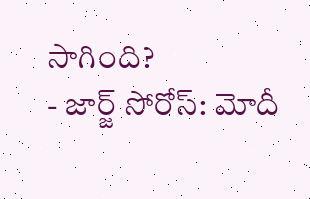సాగింది?
- జార్జ్ సోరోస్: మోదీ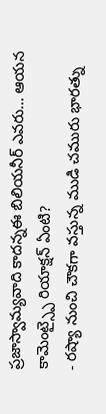ప్రజాస్వామ్యవాది కాదన్నఈ బిలియనీర్ ఎవరు... ఆయన కామెంట్స్పై రియాక్షన్ ఏంటి?
- రష్యా నుంచి చౌకగా వస్తున్న ముడి చమురు భారత్ను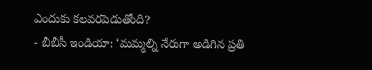ఎందుకు కలవరపెడుతోంది?
- బీబీసీ ఇండియా: ‘మమ్మల్ని నేరుగా అడిగిన ప్రతి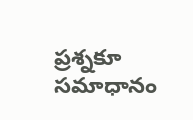ప్రశ్నకూ సమాధానం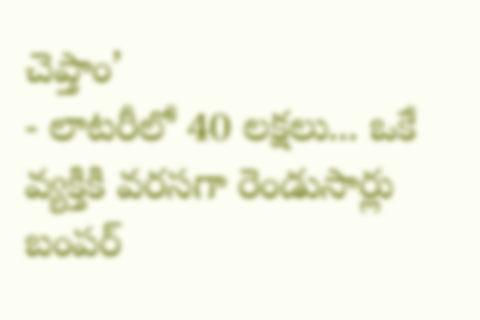చెప్తాం’
- లాటరీలో 40 లక్షలు... ఒకే వ్యక్తికి వరసగా రెండుసార్లు బంపర్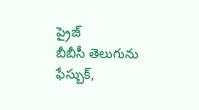ప్రైజ్
బీబీసీ తెలుగును ఫేస్బుక్,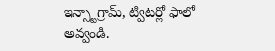ఇన్స్టాగ్రామ్, ట్విటర్లో ఫాలో అవ్వండి.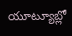యూట్యూబ్లో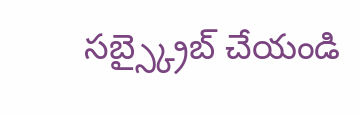సబ్స్క్రైబ్ చేయండి